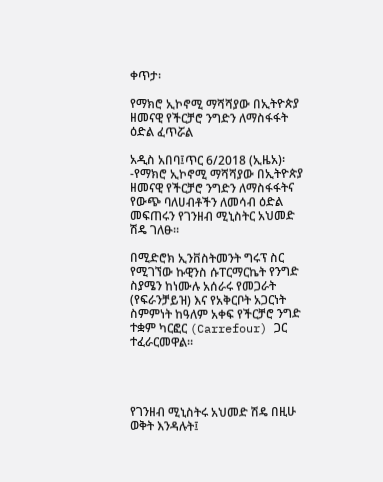ቀጥታ፡

የማክሮ ኢኮኖሚ ማሻሻያው በኢትዮጵያ ዘመናዊ የችርቻሮ ንግድን ለማስፋፋት ዕድል ፈጥሯል

አዲስ አበባ፤ጥር 6/2018 (ኢዜአ)፡-የማክሮ ኢኮኖሚ ማሻሻያው በኢትዮጵያ ዘመናዊ የችርቻሮ ንግድን ለማስፋፋትና የውጭ ባለሀብቶችን ለመሳብ ዕድል መፍጠሩን የገንዘብ ሚኒስትር አህመድ ሽዴ ገለፁ።

በሚድሮክ ኢንቨስትመንት ግሩፕ ስር የሚገኘው ኩዊንስ ሱፐርማርኬት የንግድ ስያሜን ከነሙሉ አሰራሩ የመጋራት (የፍራንቻይዝ) እና የአቅርቦት አጋርነት ስምምነት ከዓለም አቀፍ የችርቻሮ ንግድ ተቋም ካርፎር (Carrefour) ጋር ተፈራርመዋል።




የገንዘብ ሚኒስትሩ አህመድ ሽዴ በዚሁ ወቅት እንዳሉት፤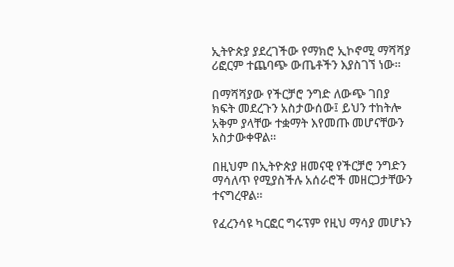ኢትዮጵያ ያደረገችው የማክሮ ኢኮኖሚ ማሻሻያ ሪፎርም ተጨባጭ ውጤቶችን እያስገኘ ነው።

በማሻሻያው የችርቻሮ ንግድ ለውጭ ገበያ ክፍት መደረጉን አስታውሰው፤ ይህን ተከትሎ አቅም ያላቸው ተቋማት እየመጡ መሆናቸውን አስታውቀዋል።

በዚህም በኢትዮጵያ ዘመናዊ የችርቻሮ ንግድን ማሳለጥ የሚያስችሉ አሰራሮች መዘርጋታቸውን ተናግረዋል።

የፈረንሳዩ ካርፎር ግሩፕም የዚህ ማሳያ መሆኑን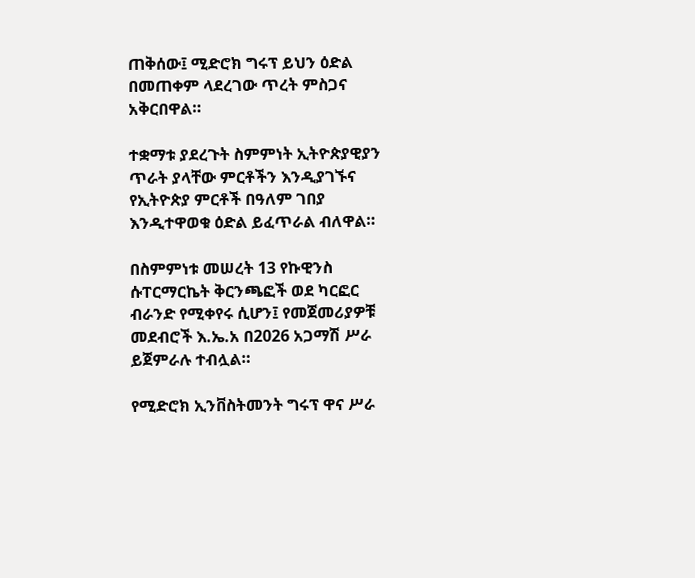ጠቅሰው፤ ሚድሮክ ግሩፕ ይህን ዕድል በመጠቀም ላደረገው ጥረት ምስጋና አቅርበዋል።

ተቋማቱ ያደረጉት ስምምነት ኢትዮጵያዊያን ጥራት ያላቸው ምርቶችን እንዲያገኙና የኢትዮጵያ ምርቶች በዓለም ገበያ እንዲተዋወቁ ዕድል ይፈጥራል ብለዋል።

በስምምነቱ መሠረት 13 የኩዊንስ ሱፐርማርኬት ቅርንጫፎች ወደ ካርፎር ብራንድ የሚቀየሩ ሲሆን፤ የመጀመሪያዎቹ መደብሮች እ.ኤ.አ በ2026 አጋማሽ ሥራ ይጀምራሉ ተብሏል።

የሚድሮክ ኢንቨስትመንት ግሩፕ ዋና ሥራ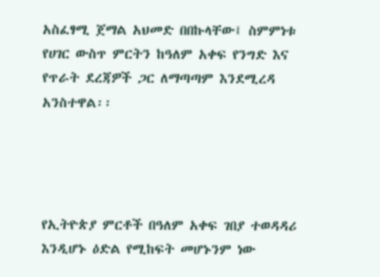አስፈፃሚ ጀማል አህመድ በበኩላቸው፤ ስምምነቱ የሀገር ውስጥ ምርትን ከዓለም አቀፍ የንግድ እና የጥራት ደረጃዎች ጋር ለማጣጣም እንደሚረዳ አንስተዋል፡፡




የኢትዮጵያ ምርቶች በዓለም አቀፍ ገበያ ተወዳዳሪ እንዲሆኑ ዕድል የሚከፍት መሆኑንም ነው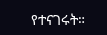የተናገሩት።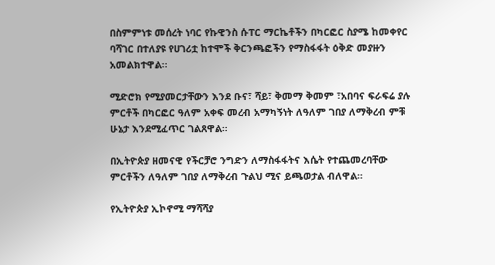በስምምነቱ መሰረት ነባር የኩዊንስ ሱፐር ማርኬቶችን በካርፎር ስያሜ ከመቀየር ባሻገር በተለያዩ የሀገሪቷ ከተሞች ቅርንጫፎችን የማስፋፋት ዕቅድ መያዙን አመልክተዋል፡፡

ሚድሮክ የሚያመርታቸውን እንደ ቡና፣ ሻይ፣ ቅመማ ቅመም ፣አበባና ፍራፍሬ ያሉ ምርቶች በካርፎር ዓለም አቀፍ መረብ አማካኝነት ለዓለም ገበያ ለማቅረብ ምቹ ሁኔታ እንደሚፈጥር ገልጸዋል።

በኢትዮጵያ ዘመናዊ የችርቻሮ ንግድን ለማስፋፋትና እሴት የተጨመረባቸው ምርቶችን ለዓለም ገበያ ለማቅረብ ጉልህ ሚና ይጫወታል ብለዋል።

የኢትዮጵያ ኢኮኖሚ ማሻሻያ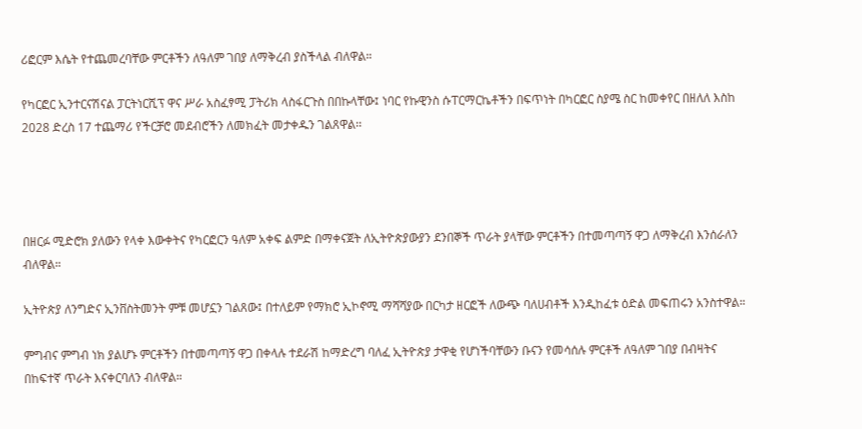ሪፎርም እሴት የተጨመረባቸው ምርቶችን ለዓለም ገበያ ለማቅረብ ያስችላል ብለዋል።

የካርፎር ኢንተርናሽናል ፓርትነርሺፕ ዋና ሥራ አስፈፃሚ ፓትሪክ ላስፋርጉስ በበኩላቸው፤ ነባር የኩዊንስ ሱፐርማርኬቶችን በፍጥነት በካርፎር ስያሜ ስር ከመቀየር በዘለለ እስከ 2028 ድረስ 17 ተጨማሪ የችርቻሮ መደብሮችን ለመክፈት መታቀዱን ገልጸዋል፡፡




በዘርፉ ሚድሮክ ያለውን የላቀ እውቀትና የካርፎርን ዓለም አቀፍ ልምድ በማቀናጀት ለኢትዮጵያውያን ደንበኞች ጥራት ያላቸው ምርቶችን በተመጣጣኝ ዋጋ ለማቅረብ እንሰራለን ብለዋል።

ኢትዮጵያ ለንግድና ኢንቨስትመንት ምቹ መሆኗን ገልጸው፤ በተለይም የማክሮ ኢኮኖሚ ማሻሻያው በርካታ ዘርፎች ለውጭ ባለሀብቶች እንዲከፈቱ ዕድል መፍጠሩን አንስተዋል።

ምግብና ምግብ ነክ ያልሆኑ ምርቶችን በተመጣጣኝ ዋጋ በቀላሉ ተደራሽ ከማድረግ ባለፈ ኢትዮጵያ ታዋቂ የሆነችባቸውን ቡናን የመሳሰሉ ምርቶች ለዓለም ገበያ በብዛትና በከፍተኛ ጥራት እናቀርባለን ብለዋል።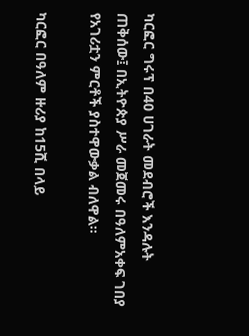ካርፎር ግሩፕ በ40 ሀገራት መደብሮች እንዳሉት ጠቅሰው፤ በኢትዮጵያ ሥራ መጀመሩ በዓለምአቀፍ ገበያ የአገሪቷን ምርቶች ያስተዋውቃል ብለዋል።

ካርፎር በዓለም ዙሪያ ከ15ሺ በላይ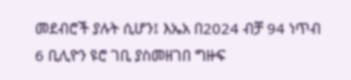መደብሮች ያሉት ሲሆን፤ እኤአ በ2024 ብቻ 94 ነጥብ 6 ቢሊዮን ዩሮ ገቢ ያስመዘገበ ግዙፍ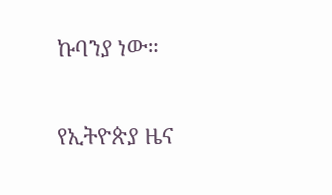ኩባንያ ነው።

የኢትዮጵያ ዜና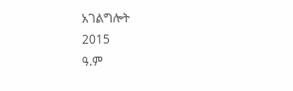አገልግሎት
2015
ዓ.ም